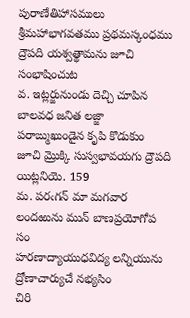పురాణేతిహాసములు శ్రీమహాభాగవతము ప్రథమస్కంధము
ద్రౌపది యశ్వత్థామను జూచి సంభాషించుట
వ. ఇట్లర్జునుండు దెచ్చి చూపిన బాలవధ జనిత లజ్జా పరాఙ్ముఖుండైన కృపి కొడుకుం జూచి మ్రొక్కి సుస్వభావయగు ద్రౌపది యిట్లనియె. 159
మ. పరఁగన్‌ మా మగవార లందఱును మున్‌ బాణప్రయోగోప సం
హరణాద్యాయుధవిద్య లన్నియును ద్రోణాచార్యుచే నభ్యసిం
చిరి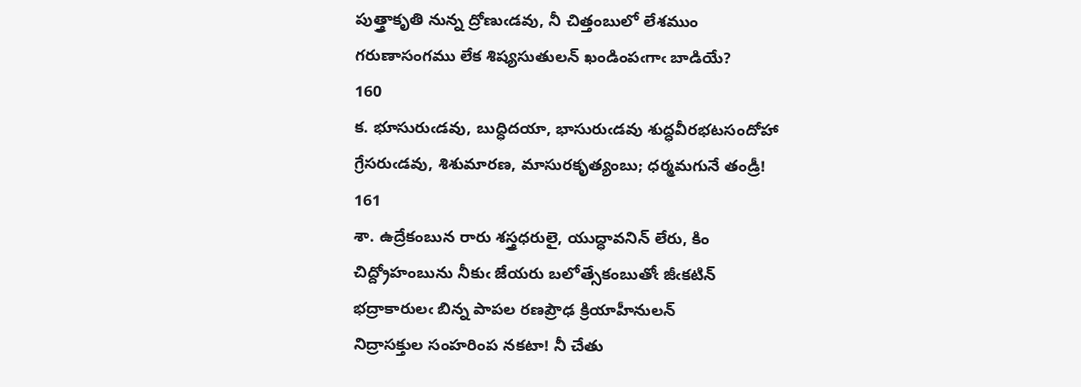పుత్త్రాకృతి నున్న ద్రోణుఁడవు, నీ చిత్తంబులో లేశముం
గరుణాసంగము లేక శిష్యసుతులన్‌ ఖండింపఁగాఁ బాడియే?
160
క. భూసురుఁడవు, బుద్ధిదయా, భాసురుఁడవు శుద్ధవీరభటసందోహా
గ్రేసరుఁడవు, శిశుమారణ, మాసురకృత్యంబు; ధర్మమగునే తండ్రీ!
161
శా. ఉద్రేకంబున రారు శస్త్రధరులై, యుద్ధావనిన్‌ లేరు, కిం
చిద్ద్రోహంబును నీకుఁ జేయరు బలోత్సేకంబుతోఁ జీఁకటిన్‌
భద్రాకారులఁ బిన్న పాపల రణప్రౌఢ క్రియాహీనులన్‌
నిద్రాసక్తుల సంహరింప నకటా! నీ చేతు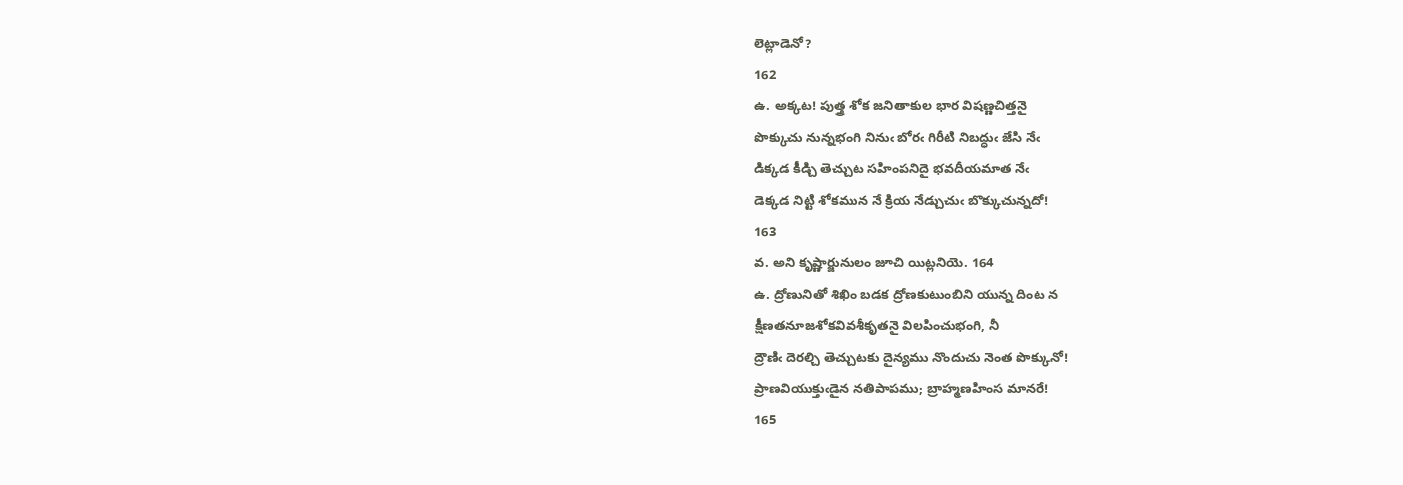లెట్లాడెనో?
162
ఉ. అక్కట! పుత్త్ర శోక జనితాకుల భార విషణ్ణచిత్తనై
పొక్కుచు నున్నభంగి నినుఁ బోరఁ గిరీటి నిబద్ధుఁ జేసి నేఁ
డిక్కడ కీడ్చి తెచ్చుట సహింపనిదై భవదీయమాత నేఁ
డెక్కడ నిట్టి శోకమున నే క్రియ నేడ్చుచుఁ బొక్కుచున్నదో!
163
వ. అని కృష్ణార్జునులం జూచి యిట్లనియె. 164
ఉ. ద్రోణునితో శిఖిం బడక ద్రోణకుటుంబిని యున్న దింట న
క్షీణతనూజశోకవివశీకృతనై విలపించుభంగి, నీ
ద్రౌణిఁ దెరల్చి తెచ్చుటకు దైన్యము నొందుచు నెంత పొక్కునో!
ప్రాణవియుక్తుఁడైన నతిపాపము; బ్రాహ్మణహింస మానరే!
165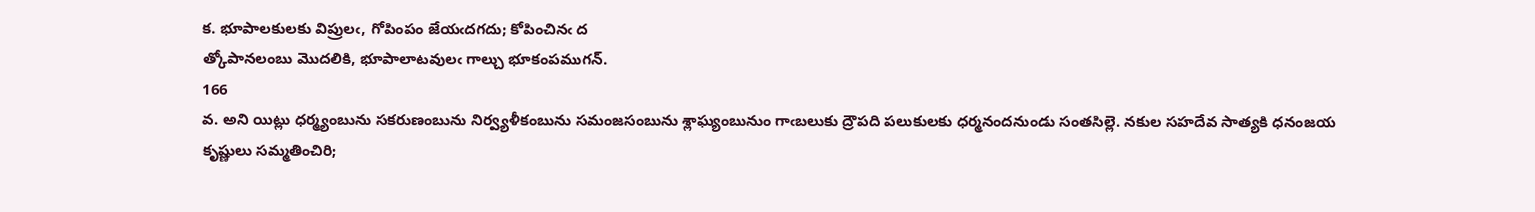క. భూపాలకులకు విప్రులఁ, గోపింపం జేయఁదగదు; కోపించినఁ ద
త్కోపానలంబు మొదలికి, భూపాలాటవులఁ గాల్చు భూకంపముగన్‌.
166
వ. అని యిట్లు ధర్మ్యంబును సకరుణంబును నిర్వ్యళీకంబును సమంజసంబును శ్లాఘ్యంబునుం గాఁబలుకు ద్రౌపది పలుకులకు ధర్మనందనుండు సంతసిల్లె. నకుల సహదేవ సాత్యకి ధనంజయ కృష్ణులు సమ్మతించిరి;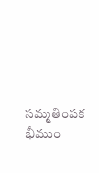సమ్మతింపక భీముం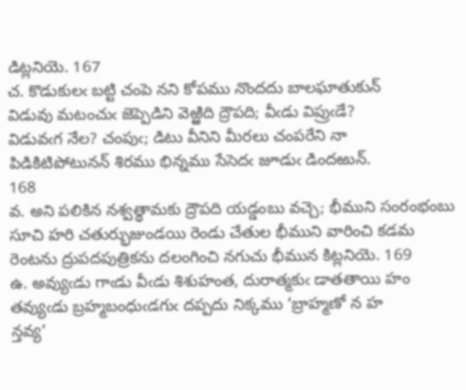డిట్లనియె. 167
చ. కొడుకులఁ బట్టి చంపె నని కోపము నొందదు బాలఘాతుకున్‌
విడువు మటంచుఁ జెప్పెడిని వెఱ్ఱిది ద్రౌపది; వీఁడు విప్రుఁడే?
విడువఁగ నేల? చంపుఁ; డిటు వీనిని మీరలు చంపరేని నా
పిడికిటిపోటునన్‌ శిరము భిన్నము సేసెదఁ జూడుఁ డిందఱున్‌.
168
వ. అని పలికిన నశ్వత్థామకు ద్రౌపది యడ్డంబు వచ్చె; భీముని సంరంభంబు సూచి హరి చతుర్భుజుండయి రెండు చేతుల భీముని వారించి కడమ రెంటను ద్రుపదపుత్రికను దలంగించి నగుచు భీమున కిట్లనియె. 169
ఉ. అవ్యుఁడు గాఁడు వీఁడు శిశుహంత, దురాత్మకుఁ డాతతాయి హం
తవ్యుఁడు బ్రహ్మబంధుఁడగుఁ దప్పదు నిక్కము ‘బ్రాహ్మణో న హ
న్తవ్య’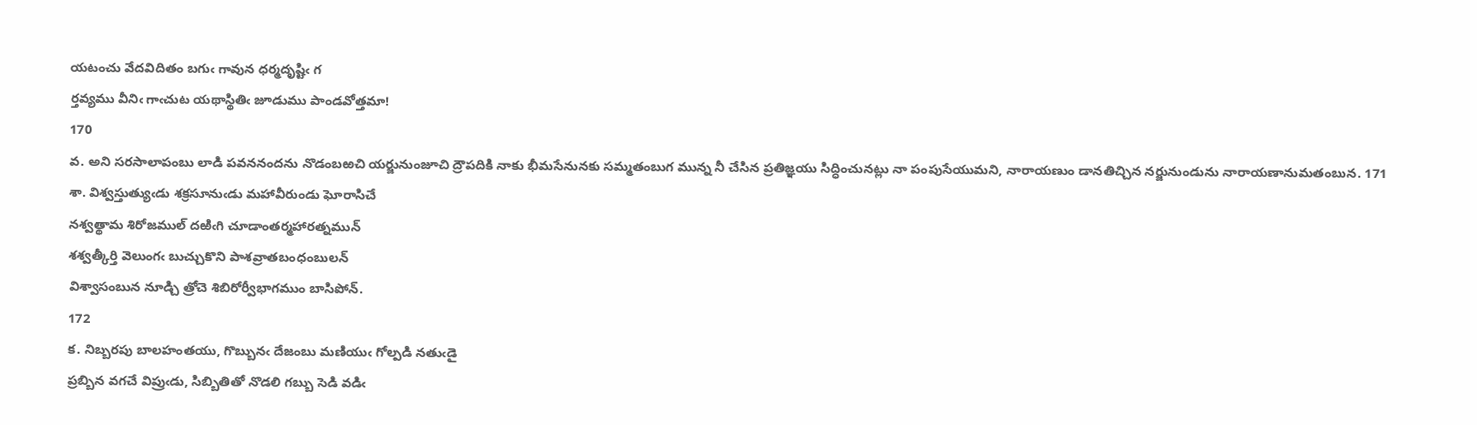యటంచు వేదవిదితం బగుఁ గావున ధర్మదృష్టిఁ గ
ర్తవ్యము వీనిఁ గాఁచుట యథాస్థితిఁ జూడుము పాండవోత్తమా!
170
వ. అని సరసాలాపంబు లాడి పవననందను నొడంబఱచి యర్జునుంజూచి ద్రౌపదికి నాకు భీమసేనునకు సమ్మతంబుగ మున్న నీ చేసిన ప్రతిజ్ఞయు సిద్ధించునట్లు నా పంపుసేయుమని, నారాయణుం డానతిచ్చిన నర్జునుండును నారాయణానుమతంబున. 171
శా. విశ్వస్తుత్యుఁడు శక్రసూనుఁడు మహావీరుండు ఘోరాసిచే
నశ్వత్థామ శిరోజముల్‌ దఱిఁగి చూడాంతర్మహారత్నమున్‌
శశ్వత్కీర్తి వెలుంగఁ బుచ్చుకొని పాశవ్రాతబంధంబులన్‌
విశ్వాసంబున నూడ్చి త్రోచె శిబిరోర్వీభాగముం బాసిపోన్‌.
172
క. నిబ్బరపు బాలహంతయు, గొబ్బునఁ దేజంబు మణియుఁ గోల్పడి నతుఁడై
ప్రబ్బిన వగచే విప్రుఁడు, సిబ్బితితో నొడలి గబ్బు సెడి వడిఁ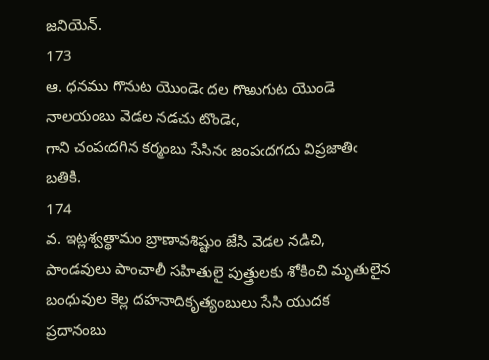జనియెన్‌.
173
ఆ. ధనము గొనుట యొండెఁ దల గొఱుగుట యొండె నాలయంబు వెడల నడచు టొండెఁ,
గాని చంపఁదగిన కర్మంబు సేసినఁ జంపఁదగదు విప్రజాతిఁ బతికి.
174
వ. ఇట్లశ్వత్థామం బ్రాణావశిష్టుం జేసి వెడల నడిచి, పాండవులు పాంచాలీ సహితులై పుత్త్రులకు శోకించి మృతులైన బంధువుల కెల్ల దహనాదికృత్యంబులు సేసి యుదక ప్రదానంబు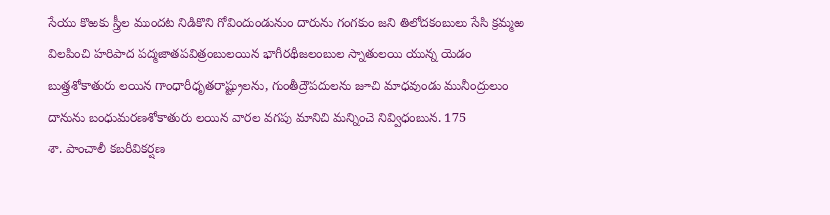సేయు కొఱకు స్త్రీల ముందట నిడికొని గోవిందుండునుం దారును గంగకుం జని తిలోదకంబులు సేసి క్రమ్మఱ విలపించి హరిపాద పద్మజాతపవిత్రంబులయిన భాగీరథీజలంబుల స్నాతులయి యున్న యెడం బుత్త్రశోకాతురు లయిన గాంధారీధృతరాష్ట్రులను, గుంతీద్రౌపదులను జూచి మాధవుండు మునీంద్రులుం దానును బంధుమరణశోకాతురు లయిన వారల వగపు మానిచి మన్నించె నివ్విధంబున. 175
శా. పాంచాలీ కబరీవికర్షణ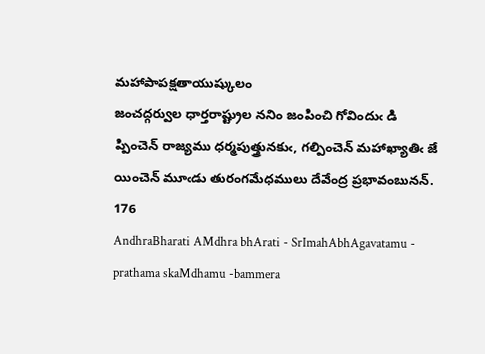మహాపాపక్షతాయుష్కులం
జంచద్గర్వుల ధార్తరాష్ట్రుల ననిం జంపించి గోవిందుఁ డి
ప్పించెన్‌ రాజ్యము ధర్మపుత్త్రునకుఁ, గల్పించెన్‌ మహాఖ్యాతిఁ జే
యించెన్‌ మూఁడు తురంగమేధములు దేవేంద్ర ప్రభావంబునన్‌.
176
AndhraBharati AMdhra bhArati - SrImahAbhAgavatamu - prathama skaMdhamu -bammera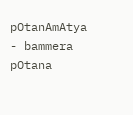pOtanAmAtya - bammera pOtana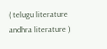( telugu literature andhra literature )